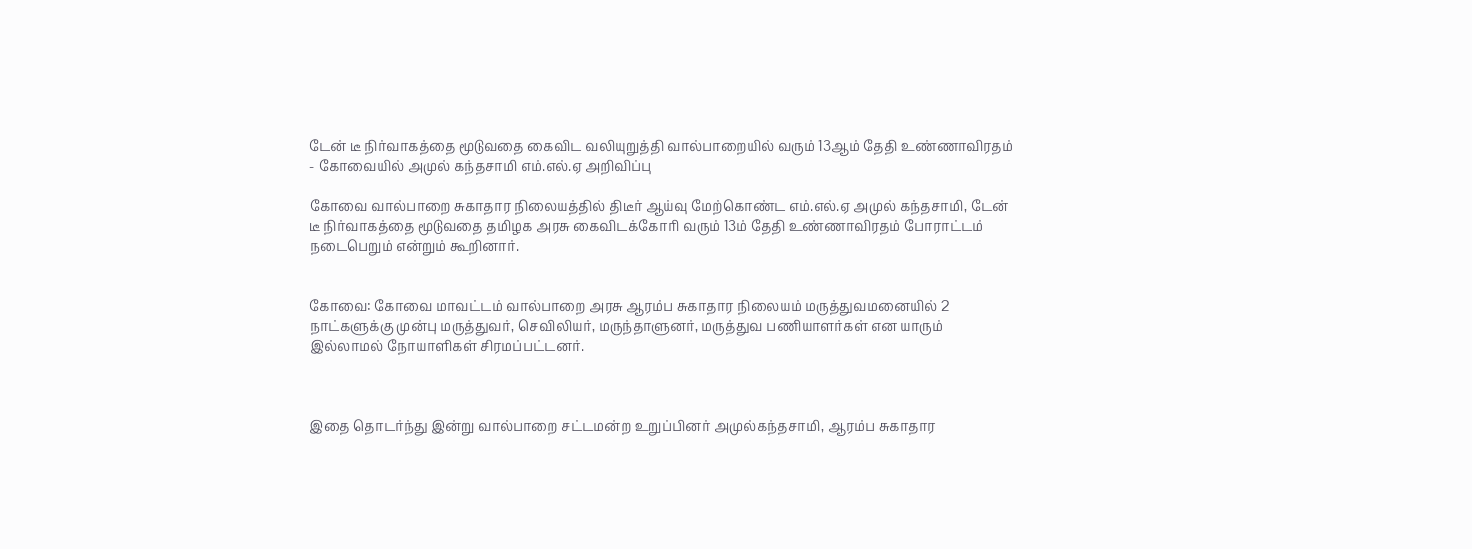டேன் டீ நிர்வாகத்தை மூடுவதை கைவிட வலியுறுத்தி வால்பாறையில் வரும் 13ஆம் தேதி உண்ணாவிரதம் - கோவையில் அமுல் கந்தசாமி எம்.எல்.ஏ அறிவிப்பு

கோவை வால்பாறை சுகாதார நிலையத்தில் திடீர் ஆய்வு மேற்கொண்ட எம்.எல்.ஏ அமுல் கந்தசாமி, டேன் டீ நிர்வாகத்தை மூடுவதை தமிழக அரசு கைவிடக்கோரி வரும் 13ம் தேதி உண்ணாவிரதம் போராட்டம் நடைபெறும் என்றும் கூறினார்.


கோவை: கோவை மாவட்டம் வால்பாறை அரசு ஆரம்ப சுகாதார நிலையம் மருத்துவமனையில் 2 நாட்களுக்கு முன்பு மருத்துவர், செவிலியர், மருந்தாளுனர், மருத்துவ பணியாளர்கள் என யாரும் இல்லாமல் நோயாளிகள் சிரமப்பட்டனர்.



இதை தொடர்ந்து இன்று வால்பாறை சட்டமன்ற உறுப்பினர் அமுல்கந்தசாமி, ஆரம்ப சுகாதார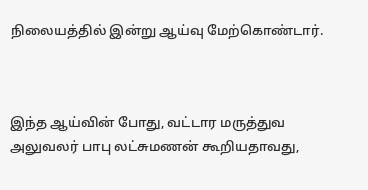நிலையத்தில் இன்று ஆய்வு மேற்கொண்டார்.



இந்த ஆய்வின் போது, வட்டார மருத்துவ அலுவலர் பாபு லட்சுமணன் கூறியதாவது,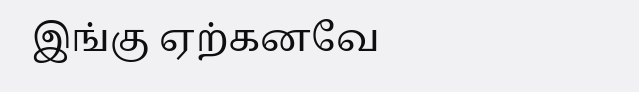இங்கு ஏற்கனவே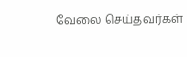வேலை செய்தவர்கள்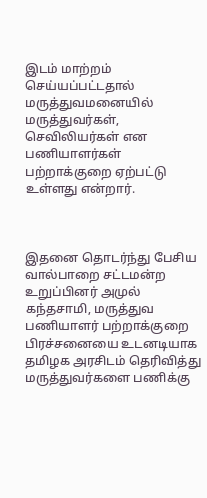இடம் மாற்றம் செய்யப்பட்டதால் மருத்துவமனையில் மருத்துவர்கள், செவிலியர்கள் என பணியாளர்கள் பற்றாக்குறை ஏற்பட்டு உள்ளது என்றார்.



இதனை தொடர்ந்து பேசிய வால்பாறை சட்டமன்ற உறுப்பினர் அமுல் கந்தசாமி, மருத்துவ பணியாளர் பற்றாக்குறை பிரச்சனையை உடனடியாக தமிழக அரசிடம் தெரிவித்து மருத்துவர்களை பணிக்கு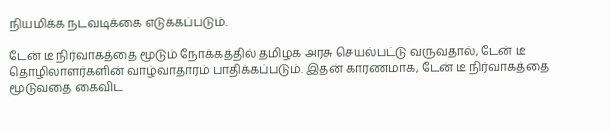நியமிக்க நடவடிக்கை எடுக்கப்படும்.

டேன் டீ நிர்வாகத்தை மூடும் நோக்கத்தில் தமிழக அரசு செயல்பட்டு வருவதால், டேன் டீ தொழிலாளர்களின் வாழ்வாதாரம் பாதிக்கப்படும். இதன் காரணமாக, டேன் டீ நிர்வாகத்தை மூடுவதை கைவிட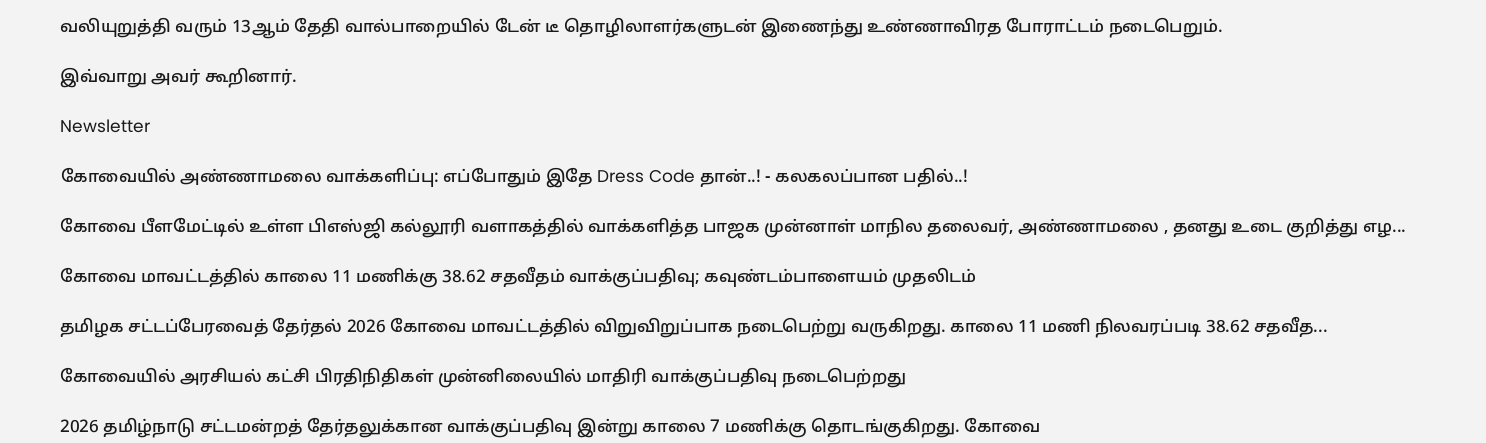வலியுறுத்தி வரும் 13ஆம் தேதி வால்பாறையில் டேன் டீ தொழிலாளர்களுடன் இணைந்து உண்ணாவிரத போராட்டம் நடைபெறும்.

இவ்வாறு அவர் கூறினார்.

Newsletter

கோவையில் அண்ணாமலை வாக்களிப்பு: எப்போதும் இதே Dress Code தான்..! - கலகலப்பான பதில்..!

கோவை பீளமேட்டில் உள்ள பிஎஸ்ஜி கல்லூரி வளாகத்தில் வாக்களித்த பாஜக முன்னாள் மாநில தலைவர், அண்ணாமலை , தனது உடை குறித்து எழ...

கோவை மாவட்டத்தில் காலை 11 மணிக்கு 38.62 சதவீதம் வாக்குப்பதிவு; கவுண்டம்பாளையம் முதலிடம்

தமிழக சட்டப்பேரவைத் தேர்தல் 2026 கோவை மாவட்டத்தில் விறுவிறுப்பாக நடைபெற்று வருகிறது. காலை 11 மணி நிலவரப்படி 38.62 சதவீத...

கோவையில் அரசியல் கட்சி பிரதிநிதிகள் முன்னிலையில் மாதிரி வாக்குப்பதிவு நடைபெற்றது

2026 தமிழ்நாடு சட்டமன்றத் தேர்தலுக்கான வாக்குப்பதிவு இன்று காலை 7 மணிக்கு தொடங்குகிறது. கோவை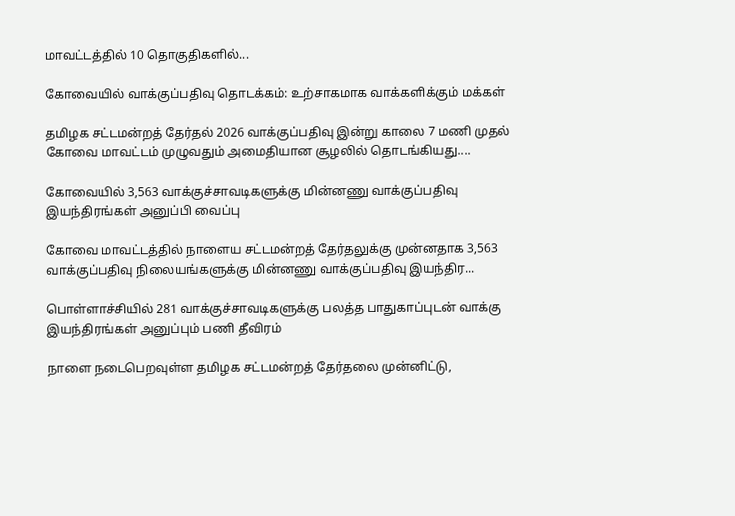மாவட்டத்தில் 10 தொகுதிகளில்...

கோவையில் வாக்குப்பதிவு தொடக்கம்: உற்சாகமாக வாக்களிக்கும் மக்கள்

தமிழக சட்டமன்றத் தேர்தல் 2026 வாக்குப்பதிவு இன்று காலை 7 மணி முதல் கோவை மாவட்டம் முழுவதும் அமைதியான சூழலில் தொடங்கியது....

கோவையில் 3,563 வாக்குச்சாவடிகளுக்கு மின்னணு வாக்குப்பதிவு இயந்திரங்கள் அனுப்பி வைப்பு

கோவை மாவட்டத்தில் நாளைய சட்டமன்றத் தேர்தலுக்கு முன்னதாக 3,563 வாக்குப்பதிவு நிலையங்களுக்கு மின்னணு வாக்குப்பதிவு இயந்திர...

பொள்ளாச்சியில் 281 வாக்குச்சாவடிகளுக்கு பலத்த பாதுகாப்புடன் வாக்கு இயந்திரங்கள் அனுப்பும் பணி தீவிரம்

நாளை நடைபெறவுள்ள தமிழக சட்டமன்றத் தேர்தலை முன்னிட்டு,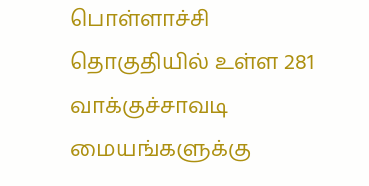பொள்ளாச்சி தொகுதியில் உள்ள 281 வாக்குச்சாவடி மையங்களுக்கு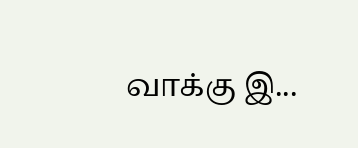வாக்கு இ...